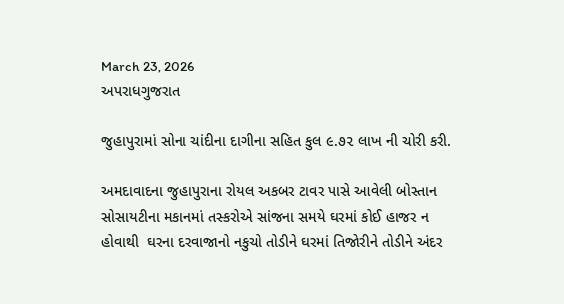March 23, 2026
અપરાધગુજરાત

જુહાપુરામાં સોના ચાંદીના દાગીના સહિત કુલ ૯.૭૨ લાખ ની ચોરી કરી.

અમદાવાદના જુહાપુરાના રોયલ અકબર ટાવર પાસે આવેલી બોસ્તાન સોસાયટીના મકાનમાં તસ્કરોએ સાંજના સમયે ઘરમાં કોઈ હાજર ન હોવાથી  ઘરના દરવાજાનો નકુચો તોડીને ઘરમાં તિજોરીને તોડીને અંદર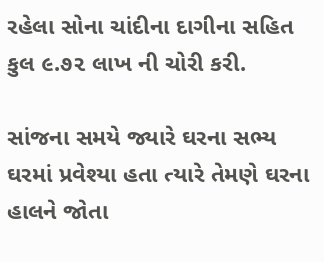રહેલા સોના ચાંદીના દાગીના સહિત કુલ ૯.૭૨ લાખ ની ચોરી કરી.

સાંજના સમયે જ્યારે ઘરના સભ્ય ઘરમાં પ્રવેશ્યા હતા ત્યારે તેમણે ઘરના હાલને જોતા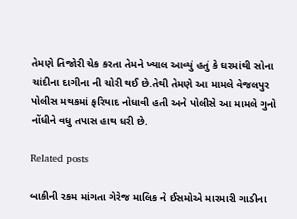તેમણે તિજોરી ચેક કરતા તેમને ખ્યાલ આવ્યું હતું કે ઘરમાંથી સોના ચાંદીના દાગીના ની ચોરી થઈ છે.તેથી તેમણે આ મામલે વેજલપુર પોલીસ મથકમાં ફરિયાદ નોધાવી હતી અને પોલીસે આ મામલે ગુનો નોંધીને વધુ તપાસ હાથ ધરી છે.

Related posts

બાકીની રકમ માંગતા ગેરેજ માલિક ને ઈસમોએ મારમારી ગાડીના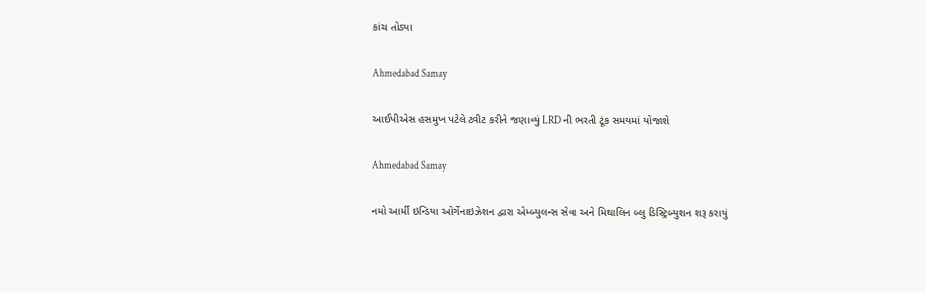કાંચ તોડ્યા

Ahmedabad Samay

આઈપીએસ હસમુખ પટેલે ટ્વીટ કરીને જણાવ્યું LRD ની ભરતી ટૂંક સમયમાં યોજાશે

Ahmedabad Samay

નમો આર્મી ઇન્ડિયા ઓર્ગેનાઇઝેશન દ્વારા એમ્બ્યુલન્સ સેવા અને મિથાલિન બ્લુ ડિસ્ટ્રિબ્યુશન શરૂ કરાયું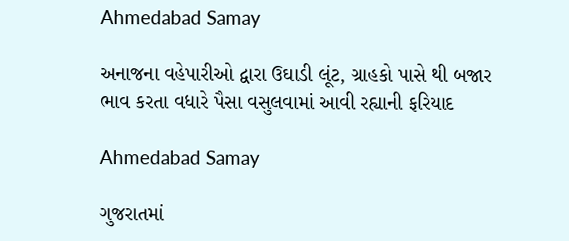Ahmedabad Samay

અનાજના વહેપારીઓ દ્વારા ઉઘાડી લૂંટ, ગ્રાહકો પાસે થી બજાર ભાવ કરતા વધારે પૈસા વસુલવામાં આવી રહ્યાની ફરિયાદ

Ahmedabad Samay

ગુજરાતમાં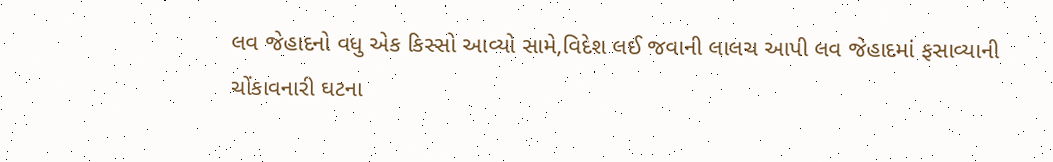લવ જેહાદનો વધુ એક કિસ્સો આવ્યો સામે,વિદેશ લઈ જવાની લાલચ આપી લવ જેહાદમાં ફસાવ્યાની ચોંકાવનારી ઘટના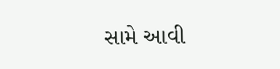સામે આવી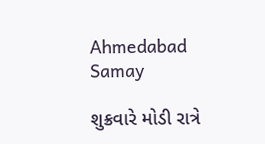Ahmedabad Samay

શુક્રવારે મોડી રાત્રે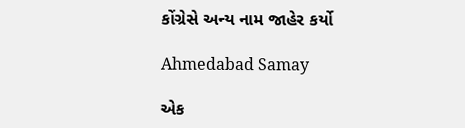કોંગ્રેસે અન્ય નામ જાહેર કર્યો

Ahmedabad Samay

એક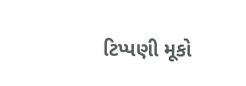ટિપ્પણી મૂકો